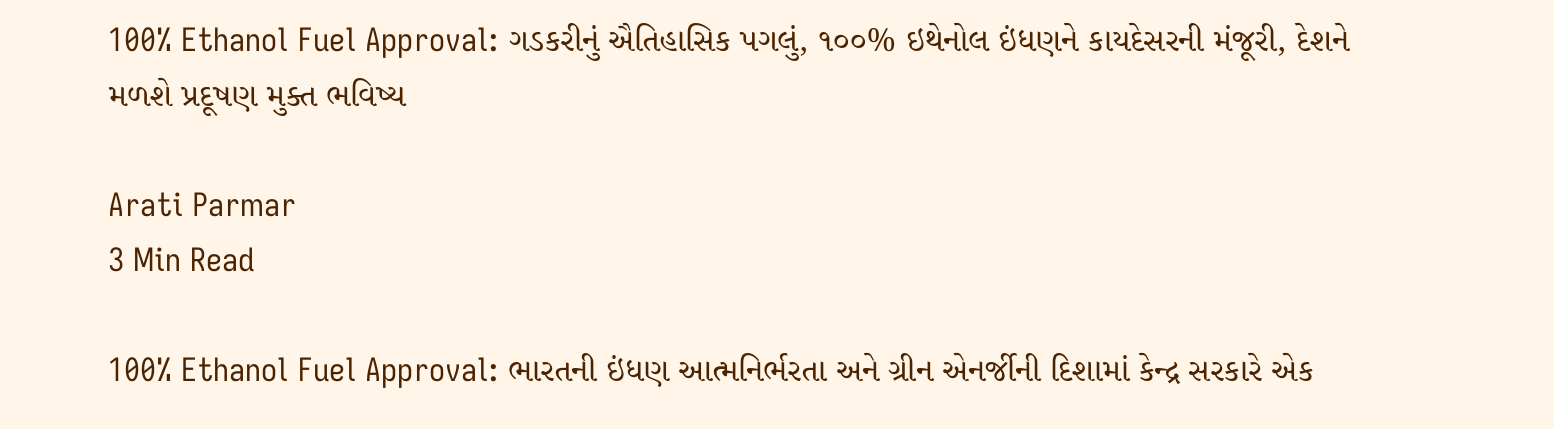100% Ethanol Fuel Approval: ગડકરીનું ઐતિહાસિક પગલું, ૧૦૦% ઇથેનોલ ઇંધણને કાયદેસરની મંજૂરી, દેશને મળશે પ્રદૂષણ મુક્ત ભવિષ્ય

Arati Parmar
3 Min Read

100% Ethanol Fuel Approval: ભારતની ઇંધણ આત્મનિર્ભરતા અને ગ્રીન એનર્જીની દિશામાં કેન્દ્ર સરકારે એક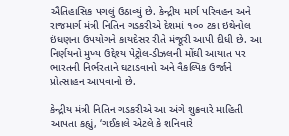ઐતિહાસિક પગલું ઉઠાવ્યું છે. કેન્દ્રીય માર્ગ પરિવહન અને રાજમાર્ગ મંત્રી નિતિન ગડકરીએ દેશમાં ૧૦૦ ટકા ઇથેનોલ ઇંધણના ઉપયોગને કાયદેસર રીતે મંજૂરી આપી દીધી છે. આ નિર્ણયનો મુખ્ય ઉદ્દેશ્ય પેટ્રોલ-ડીઝલની મોંઘી આયાત પર ભારતની નિર્ભરતાને ઘટાડવાનો અને વૈકલ્પિક ઉર્જાને પ્રોત્સાહન આપવાનો છે.

કેન્દ્રીય મંત્રી નિતિન ગડકરીએ આ અંગે શુક્રવારે માહિતી આપતા કહ્યું, ‘ગઈકાલે એટલે કે શનિવારે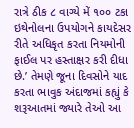રાત્રે ઠીક ૮ વાગ્યે મેં ૧૦૦ ટકા ઇથેનોલના ઉપયોગને કાયદેસર રીતે અધિકૃત કરતા નિયમોની ફાઈલ પર હસ્તાક્ષર કરી દીધા છે.’ તેમણે જૂના દિવસોને યાદ કરતા ભાવુક અંદાજમાં કહ્યું કે શરૂઆતમાં જ્યારે તેઓ આ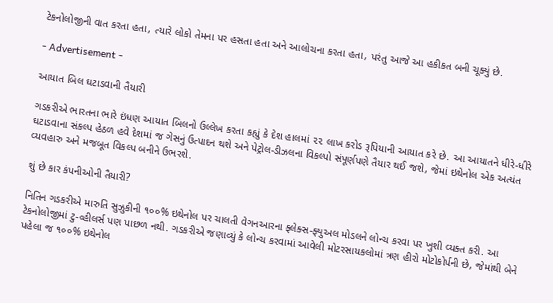ટેકનોલોજીની વાત કરતા હતા, ત્યારે લોકો તેમના પર હસતા હતા અને આલોચના કરતા હતા, પરંતુ આજે આ હકીકત બની ચૂક્યું છે.

- Advertisement -

આયાત બિલ ઘટાડવાની તૈયારી

ગડકરીએ ભારતના ભારે ઇંધણ આયાત બિલનો ઉલ્લેખ કરતા કહ્યું કે દેશ હાલમાં ૨૨ લાખ કરોડ રૂપિયાની આયાત કરે છે. આ આયાતને ધીરે-ધીરે ઘટાડવાના સંકલ્પ હેઠળ હવે દેશમાં જ ગેસનું ઉત્પાદન થશે અને પેટ્રોલ-ડીઝલના વિકલ્પો સંપૂર્ણપણે તૈયાર થઈ જશે, જેમાં ઇથેનોલ એક અત્યંત વ્યવહારુ અને મજબૂત વિકલ્પ બનીને ઉભરશે.

શું છે કાર કંપનીઓની તૈયારી?

નિતિન ગડકરીએ મારુતિ સુઝુકીની ૧૦૦% ઇથેનોલ પર ચાલતી વેગનઆરના ફ્લેક્સ-ફ્યુઅલ મોડલને લોન્ચ કરવા પર ખુશી વ્યક્ત કરી. આ ટેકનોલોજીમાં ટુ-વ્હીલર્સ પણ પાછળ નથી. ગડકરીએ જણાવ્યું કે લોન્ચ કરવામાં આવેલી મોટરસાયકલોમાં ત્રણ હીરો મોટોકોર્પની છે, જેમાંથી બેને પહેલા જ ૧૦૦% ઇથેનોલ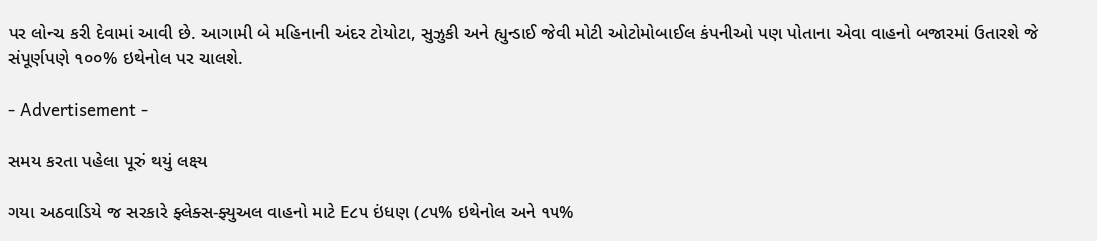પર લોન્ચ કરી દેવામાં આવી છે. આગામી બે મહિનાની અંદર ટોયોટા, સુઝુકી અને હ્યુન્ડાઈ જેવી મોટી ઓટોમોબાઈલ કંપનીઓ પણ પોતાના એવા વાહનો બજારમાં ઉતારશે જે સંપૂર્ણપણે ૧૦૦% ઇથેનોલ પર ચાલશે.

- Advertisement -

સમય કરતા પહેલા પૂરું થયું લક્ષ્ય

ગયા અઠવાડિયે જ સરકારે ફ્લેક્સ-ફ્યુઅલ વાહનો માટે E૮૫ ઇંધણ (૮૫% ઇથેનોલ અને ૧૫%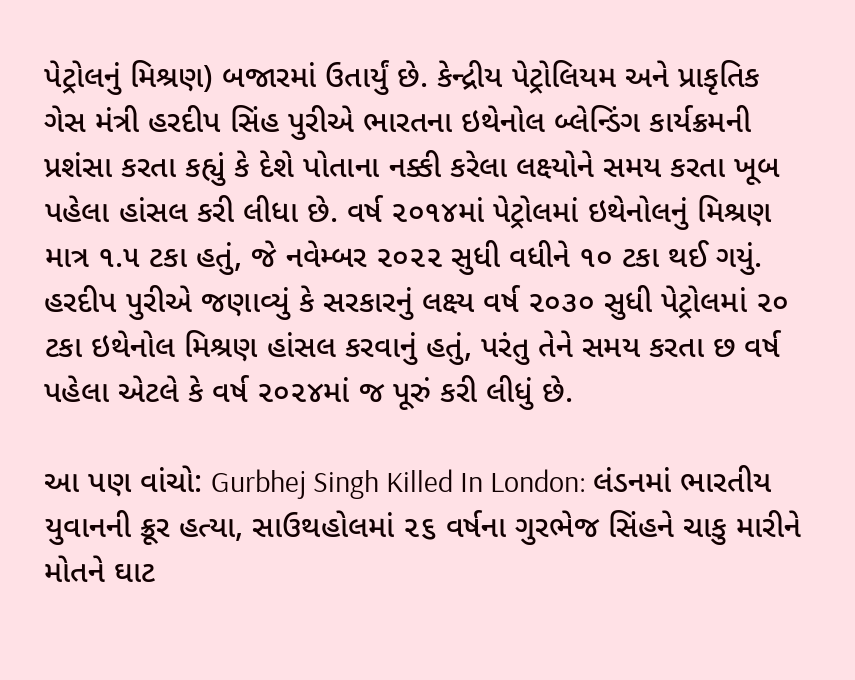પેટ્રોલનું મિશ્રણ) બજારમાં ઉતાર્યું છે. કેન્દ્રીય પેટ્રોલિયમ અને પ્રાકૃતિક ગેસ મંત્રી હરદીપ સિંહ પુરીએ ભારતના ઇથેનોલ બ્લેન્ડિંગ કાર્યક્રમની પ્રશંસા કરતા કહ્યું કે દેશે પોતાના નક્કી કરેલા લક્ષ્યોને સમય કરતા ખૂબ પહેલા હાંસલ કરી લીધા છે. વર્ષ ૨૦૧૪માં પેટ્રોલમાં ઇથેનોલનું મિશ્રણ માત્ર ૧.૫ ટકા હતું, જે નવેમ્બર ૨૦૨૨ સુધી વધીને ૧૦ ટકા થઈ ગયું. હરદીપ પુરીએ જણાવ્યું કે સરકારનું લક્ષ્ય વર્ષ ૨૦૩૦ સુધી પેટ્રોલમાં ૨૦ ટકા ઇથેનોલ મિશ્રણ હાંસલ કરવાનું હતું, પરંતુ તેને સમય કરતા છ વર્ષ પહેલા એટલે કે વર્ષ ૨૦૨૪માં જ પૂરું કરી લીધું છે.

આ પણ વાંચો: Gurbhej Singh Killed In London: લંડનમાં ભારતીય યુવાનની ક્રૂર હત્યા, સાઉથહોલમાં ૨૬ વર્ષના ગુરભેજ સિંહને ચાકુ મારીને મોતને ઘાટ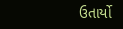ઉતાર્યો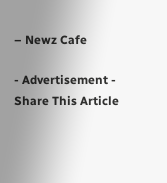– Newz Cafe

- Advertisement -
Share This Article